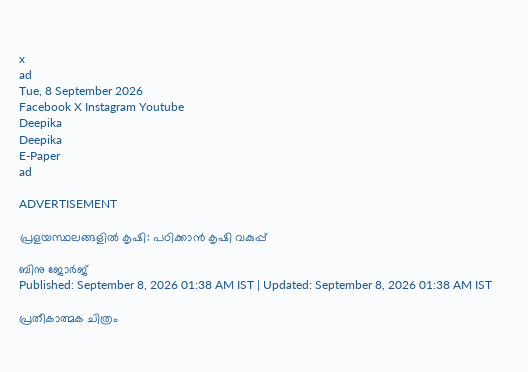x
ad
Tue, 8 September 2026
Facebook X Instagram Youtube
Deepika
Deepika
E-Paper
ad

ADVERTISEMENT

പ്രളയസ്ഥലങ്ങളില്‍ കൃഷി: പഠിക്കാന്‍ കൃഷി വകുപ്പ്

ബിനു ജോര്‍ജ്‌
Published: September 8, 2026 01:38 AM IST | Updated: September 8, 2026 01:38 AM IST

പ്രതീകാത്മക ചിത്രം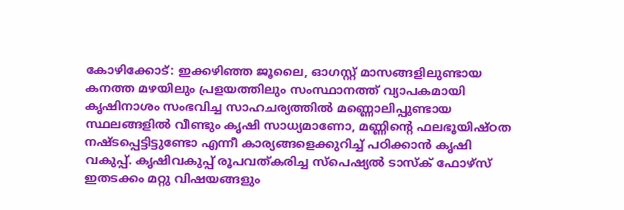കോഴിക്കോട്: ഇക്കഴിഞ്ഞ ജൂലൈ, ഓഗസ്റ്റ് മാസങ്ങളിലുണ്ടായ കനത്ത മഴയിലും പ്രളയത്തിലും സംസ്ഥാനത്ത് വ്യാപകമായി കൃഷിനാശം സംഭവിച്ച സാഹചര്യത്തില്‍ മണ്ണൊലിപ്പുണ്ടായ സ്ഥലങ്ങളില്‍ വീണ്ടും കൃഷി സാധ്യമാണോ, മണ്ണിന്‍റെ ഫലഭൂയിഷ്ഠത നഷ്ടപ്പെട്ടിട്ടുണ്ടോ എന്നീ കാര്യങ്ങളെക്കുറിച്ച് പഠിക്കാന്‍ കൃഷി വകുപ്പ്. കൃഷിവകുപ്പ് രൂപവത്കരിച്ച സ്‌പെഷ്യല്‍ ടാസ്‌ക് ഫോഴ്‌സ്‌ ഇതടക്കം മറ്റു വിഷയങ്ങളും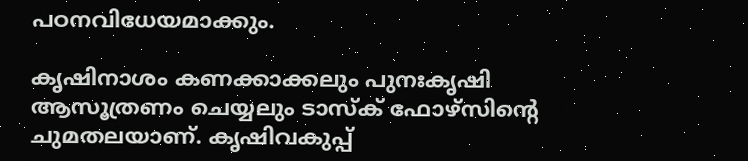പഠനവിധേയമാക്കും.

കൃഷിനാശം കണക്കാക്കലും പുനഃകൃഷി ആസൂത്രണം ചെയ്യലും ടാസ്‌ക് ഫോഴ്‌സിന്‍റെ ചുമതലയാണ്. കൃഷിവകുപ്പ്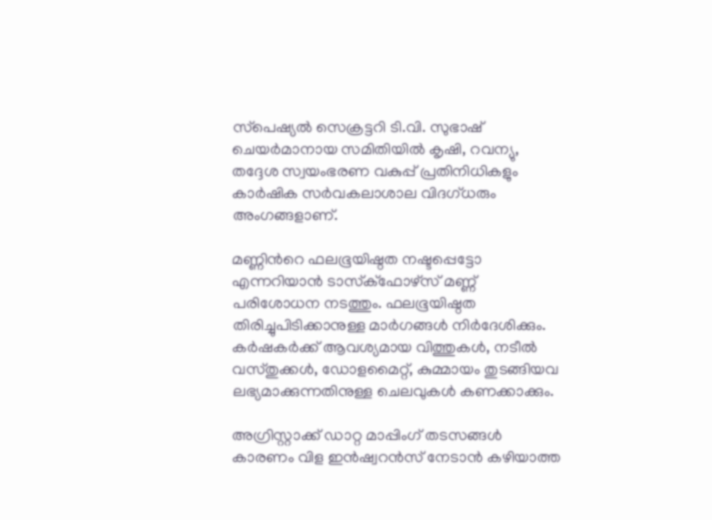സ്‌പെഷ്യല്‍ സെക്രട്ടറി ടി.വി. സുഭാഷ് ചെയര്‍മാനായ സമിതിയില്‍ കൃഷി, റവന്യു, തദ്ദേശ സ്വയംഭരണ വകുപ്പ് പ്രതിനിധികളും കാര്‍ഷിക സര്‍വകലാശാല വിദഗ്ധരും അംഗങ്ങളാണ്.

മണ്ണിന്‍റെ ഫലഭൂയിഷ്ഠത നഷ്ടപ്പെട്ടോ എന്നറിയാന്‍ ടാസ്‌ക്‌ഫോഴ്‌സ് മണ്ണ് പരിശോധന നടത്തും. ഫലഭൂയിഷ്ഠത തിരിച്ചുപിടിക്കാനുള്ള മാര്‍ഗങ്ങള്‍ നിര്‍ദേശിക്കും. കര്‍ഷകര്‍ക്ക് ആവശ്യമായ വിത്തുകള്‍, നടീല്‍ വസ്തുക്കള്‍, ഡോളമൈറ്റ്, കുമ്മായം തുടങ്ങിയവ ലഭ്യമാക്കുന്നതിനുള്ള ചെലവുകള്‍ കണക്കാക്കും.

അഗ്രിസ്റ്റാക്ക് ഡാറ്റ മാപ്പിംഗ് തടസങ്ങള്‍ കാരണം വിള ഇന്‍ഷ്വറന്‍സ് നേടാന്‍ കഴിയാത്ത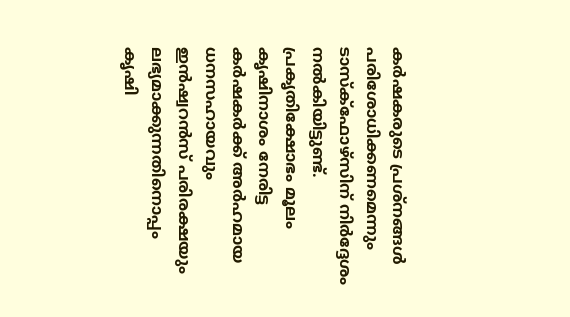കര്‍ഷകരുടെ പ്രശ്‌നങ്ങള്‍ പരിശോധിക്കണമെന്നും ടാസ്‌ക്‌ഫോഴ്‌സിന് നിര്‍ദ്ദേശം നല്‍കിയിട്ടുണ്ട്. പ്രകൃതിക്ഷോഭം മൂലം കൃഷിനാശം നേരിട്ട കര്‍ഷകര്‍ക്ക് അര്‍ഹമായ ധനസഹായവും ഇന്‍ഷ്വറന്‍സ് പരിരക്ഷയും ലഭ്യമാക്കുന്നതിനൊപ്പം കൃഷി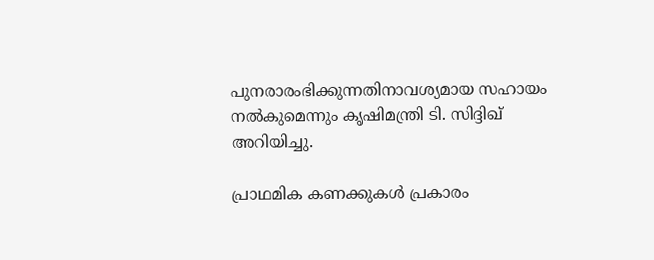പുനരാരംഭിക്കുന്നതിനാവശ്യമായ സഹായം നല്‍കുമെന്നും കൃഷിമന്ത്രി ടി. സിദ്ദിഖ് അറിയിച്ചു.

പ്രാഥമിക കണക്കുകള്‍ പ്രകാരം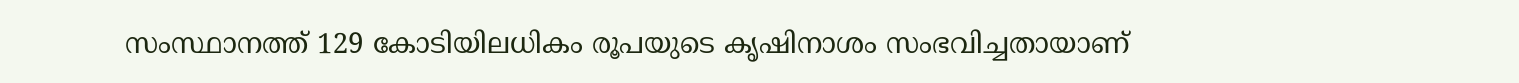സംസ്ഥാനത്ത് 129 കോടിയിലധികം രൂപയുടെ കൃഷിനാശം സംഭവിച്ചതായാണ്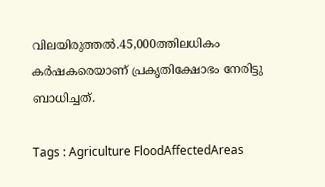വിലയിരുത്തല്‍.45,000ത്തിലധികം കര്‍ഷകരെയാണ് പ്രകൃതിക്ഷോഭം നേരിട്ടു ബാധിച്ചത്.

Tags : Agriculture FloodAffectedAreas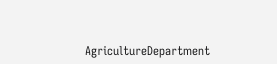AgricultureDepartment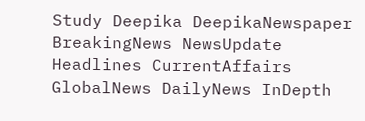Study Deepika DeepikaNewspaper BreakingNews NewsUpdate Headlines CurrentAffairs GlobalNews DailyNews InDepth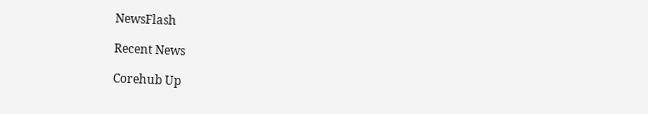NewsFlash

Recent News

Corehub Up